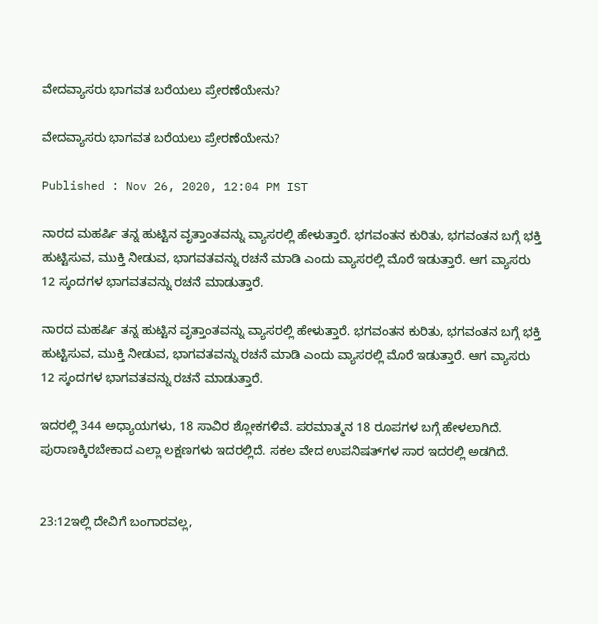ವೇದವ್ಯಾಸರು ಭಾಗವತ ಬರೆಯಲು ಪ್ರೇರಣೆಯೇನು?

ವೇದವ್ಯಾಸರು ಭಾಗವತ ಬರೆಯಲು ಪ್ರೇರಣೆಯೇನು?

Published : Nov 26, 2020, 12:04 PM IST

ನಾರದ ಮಹರ್ಷಿ ತನ್ನ ಹುಟ್ಟಿನ ವೃತ್ತಾಂತವನ್ನು ವ್ಯಾಸರಲ್ಲಿ ಹೇಳುತ್ತಾರೆ. ಭಗವಂತನ ಕುರಿತು, ಭಗವಂತನ ಬಗ್ಗೆ ಭಕ್ತಿ ಹುಟ್ಟಿಸುವ, ಮುಕ್ತಿ ನೀಡುವ, ಭಾಗವತವನ್ನು ರಚನೆ ಮಾಡಿ ಎಂದು ವ್ಯಾಸರಲ್ಲಿ ಮೊರೆ ಇಡುತ್ತಾರೆ. ಆಗ ವ್ಯಾಸರು 12 ಸ್ಕಂದಗಳ ಭಾಗವತವನ್ನು ರಚನೆ ಮಾಡುತ್ತಾರೆ.

ನಾರದ ಮಹರ್ಷಿ ತನ್ನ ಹುಟ್ಟಿನ ವೃತ್ತಾಂತವನ್ನು ವ್ಯಾಸರಲ್ಲಿ ಹೇಳುತ್ತಾರೆ. ಭಗವಂತನ ಕುರಿತು, ಭಗವಂತನ ಬಗ್ಗೆ ಭಕ್ತಿ ಹುಟ್ಟಿಸುವ, ಮುಕ್ತಿ ನೀಡುವ, ಭಾಗವತವನ್ನು ರಚನೆ ಮಾಡಿ ಎಂದು ವ್ಯಾಸರಲ್ಲಿ ಮೊರೆ ಇಡುತ್ತಾರೆ. ಆಗ ವ್ಯಾಸರು 12 ಸ್ಕಂದಗಳ ಭಾಗವತವನ್ನು ರಚನೆ ಮಾಡುತ್ತಾರೆ.

ಇದರಲ್ಲಿ 344 ಅಧ್ಯಾಯಗಳು, 18 ಸಾವಿರ ಶ್ಲೋಕಗಳಿವೆ. ಪರಮಾತ್ಮನ 18 ರೂಪಗಳ ಬಗ್ಗೆ ಹೇಳಲಾಗಿದೆ. ಪುರಾಣಕ್ಕಿರಬೇಕಾದ ಎಲ್ಲಾ ಲಕ್ಷಣಗಳು ಇದರಲ್ಲಿದೆ. ಸಕಲ ವೇದ ಉಪನಿಷತ್‌ಗಳ ಸಾರ ಇದರಲ್ಲಿ ಅಡಗಿದೆ.


23:12ಇಲ್ಲಿ ದೇವಿಗೆ ಬಂಗಾರವಲ್ಲ,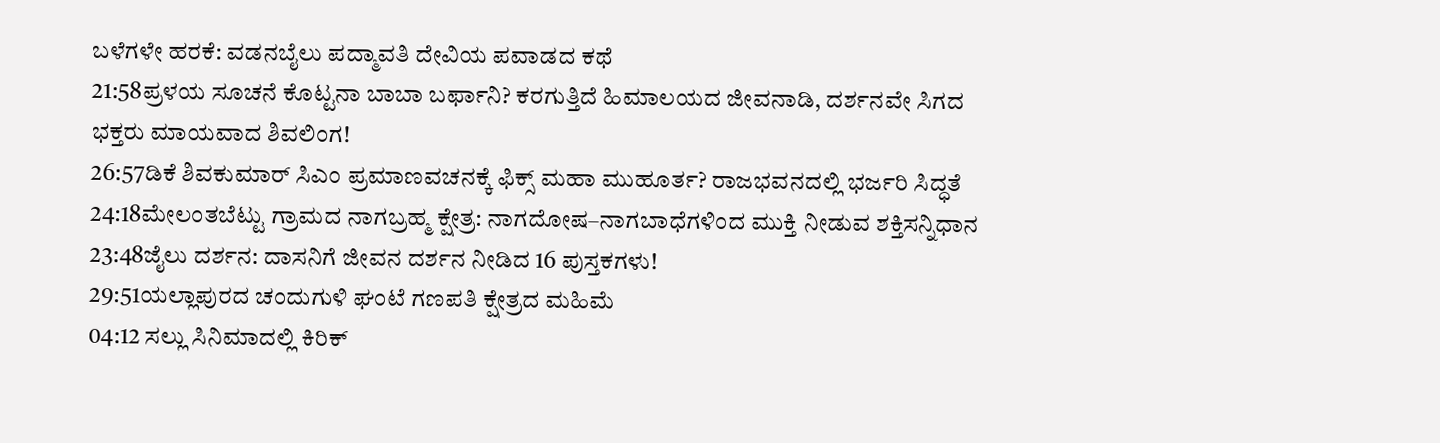ಬಳೆಗಳೇ ಹರಕೆ: ವಡನಬೈಲು ಪದ್ಮಾವತಿ ದೇವಿಯ ಪವಾಡದ ಕಥೆ
21:58ಪ್ರಳಯ ಸೂಚನೆ ಕೊಟ್ಟನಾ ಬಾಬಾ ಬರ್ಫಾನಿ? ಕರಗುತ್ತಿದೆ ಹಿಮಾಲಯದ ಜೀವನಾಡಿ, ದರ್ಶನವೇ ಸಿಗದ ಭಕ್ತರು ಮಾಯವಾದ ಶಿವಲಿಂಗ!
26:57ಡಿಕೆ ಶಿವಕುಮಾರ್ ಸಿಎಂ ಪ್ರಮಾಣವಚನಕ್ಕೆ ಫಿಕ್ಸ್ ಮಹಾ ಮುಹೂರ್ತ? ರಾಜಭವನದಲ್ಲಿ ಭರ್ಜರಿ ಸಿದ್ಧತೆ
24:18ಮೇಲಂತಬೆಟ್ಟು ಗ್ರಾಮದ ನಾಗಬ್ರಹ್ಮ ಕ್ಷೇತ್ರ: ನಾಗದೋಷ–ನಾಗಬಾಧೆಗಳಿಂದ ಮುಕ್ತಿ ನೀಡುವ ಶಕ್ತಿಸನ್ನಿಧಾನ
23:48ಜೈಲು ದರ್ಶನ: ದಾಸನಿಗೆ ಜೀವನ ದರ್ಶನ ನೀಡಿದ 16 ಪುಸ್ತಕಗಳು!
29:51ಯಲ್ಲಾಪುರದ ಚಂದುಗುಳಿ ಘಂಟೆ ಗಣಪತಿ ಕ್ಷೇತ್ರದ ಮಹಿಮೆ
04:12 ಸಲ್ಲು ಸಿನಿಮಾದಲ್ಲಿ ಕಿರಿಕ್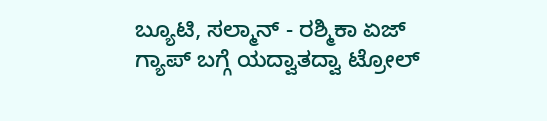ಬ್ಯೂಟಿ, ಸಲ್ಮಾನ್ - ರಶ್ಮಿಕಾ ಏಜ್ ಗ್ಯಾಪ್ ಬಗ್ಗೆ ಯದ್ವಾತದ್ವಾ ಟ್ರೋಲ್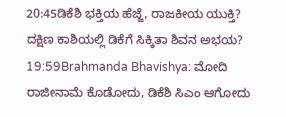20:45ಡಿಕೆಶಿ ಭಕ್ತಿಯ ಹೆಜ್ಜೆ, ರಾಜಕೀಯ ಯುಕ್ತಿ? ದಕ್ಷಿಣ ಕಾಶಿಯಲ್ಲಿ ಡಿಕೆಗೆ ಸಿಕ್ಕಿತಾ ಶಿವನ ಅಭಯ?
19:59Brahmanda Bhavishya: ಮೋದಿ ರಾಜೀನಾಮೆ ಕೊಡೋದು, ಡಿಕೆಶಿ ಸಿಎಂ ಆಗೋದು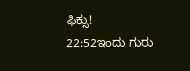ಫಿಕ್ಸು!
22:52ಇಂದು ಗುರು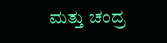ಮತ್ತು ಚಂದ್ರ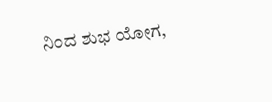ನಿಂದ ಶುಭ ಯೋಗ,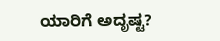ಯಾರಿಗೆ ಅದೃಷ್ಟ?